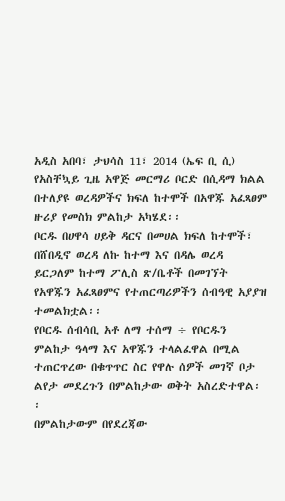አዲስ አበባ፣ ታህሳስ 11፣ 2014 (ኤፍ ቢ ሲ) የአስቸኳይ ጊዜ አዋጅ መርማሪ ቦርድ በሲዳማ ክልል በተለያዩ ወረዳዎችና ክፍለ ከተሞች በአዋጁ አፈጻፀም ዙሪያ የመስክ ምልከታ አካሄደ፡፡
ቦርዱ በሀዋሳ ሀይቅ ዳርና በመሀል ክፍለ ከተሞች፣ በሸበዲኖ ወረዳ ለኩ ከተማ እና በዳሌ ወረዳ ይርጋለም ከተማ ፖሊስ ጽ/ቤቶች በመገኘት የአዋጁን አፈጻፀምና የተጠርጣሪዎችን ሰብዓዊ አያያዝ ተመልክቷል፡፡
የቦርዱ ሰብሳቢ አቶ ለማ ተሰማ ÷ የቦርዱን ምልከታ ዓላማ እና አዋጁን ተላልፈዋል በሚል ተጠርጥረው በቁጥጥር ስር የዋሉ ሰዎች መገኛ ቦታ ልየታ መደረጉን በምልከታው ወቅት አስረድተዋል፡፡
በምልከታውም በየደረጃው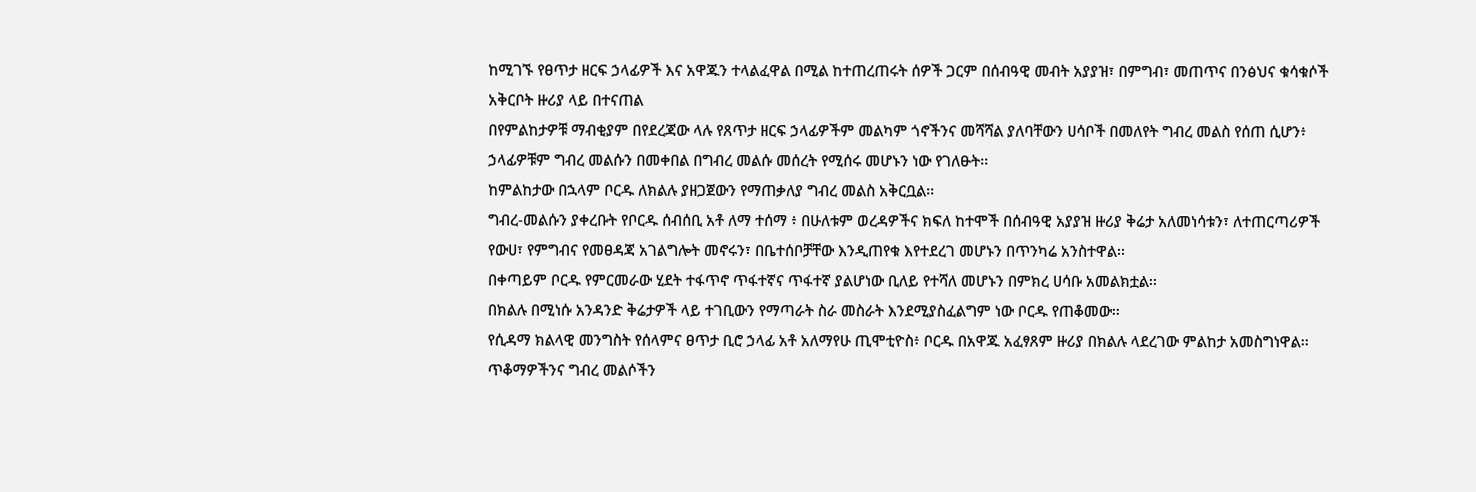ከሚገኙ የፀጥታ ዘርፍ ኃላፊዎች እና አዋጁን ተላልፈዋል በሚል ከተጠረጠሩት ሰዎች ጋርም በሰብዓዊ መብት አያያዝ፣ በምግብ፣ መጠጥና በንፅህና ቁሳቁሶች አቅርቦት ዙሪያ ላይ በተናጠል
በየምልከታዎቹ ማብቂያም በየደረጃው ላሉ የጸጥታ ዘርፍ ኃላፊዎችም መልካም ጎኖችንና መሻሻል ያለባቸውን ሀሳቦች በመለየት ግብረ መልስ የሰጠ ሲሆን፥ ኃላፊዎቹም ግብረ መልሱን በመቀበል በግብረ መልሱ መሰረት የሚሰሩ መሆኑን ነው የገለፁት፡፡
ከምልከታው በኋላም ቦርዱ ለክልሉ ያዘጋጀውን የማጠቃለያ ግብረ መልስ አቅርቧል፡፡
ግብረ-መልሱን ያቀረቡት የቦርዱ ሰብሰቢ አቶ ለማ ተሰማ ፥ በሁለቱም ወረዳዎችና ክፍለ ከተሞች በሰብዓዊ አያያዝ ዙሪያ ቅሬታ አለመነሳቱን፣ ለተጠርጣሪዎች የውሀ፣ የምግብና የመፀዳጃ አገልግሎት መኖሩን፣ በቤተሰቦቻቸው እንዲጠየቁ እየተደረገ መሆኑን በጥንካሬ አንስተዋል፡፡
በቀጣይም ቦርዱ የምርመራው ሂደት ተፋጥኖ ጥፋተኛና ጥፋተኛ ያልሆነው ቢለይ የተሻለ መሆኑን በምክረ ሀሳቡ አመልክቷል፡፡
በክልሉ በሚነሱ አንዳንድ ቅሬታዎች ላይ ተገቢውን የማጣራት ስራ መስራት እንደሚያስፈልግም ነው ቦርዱ የጠቆመው፡፡
የሲዳማ ክልላዊ መንግስት የሰላምና ፀጥታ ቢሮ ኃላፊ አቶ አለማየሁ ጢሞቲዮስ፥ ቦርዱ በአዋጁ አፈፃጸም ዙሪያ በክልሉ ላደረገው ምልከታ አመስግነዋል፡፡
ጥቆማዎችንና ግብረ መልሶችን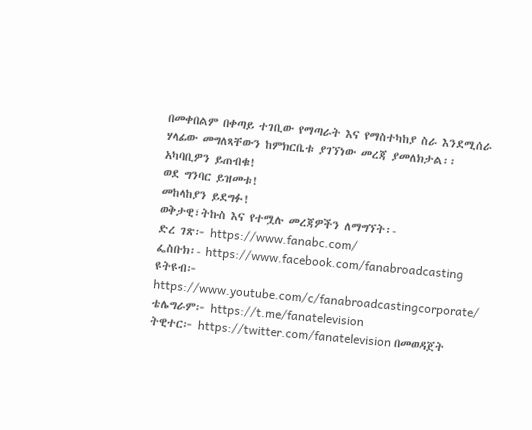በመቀበልም በቀጣይ ተገቢው የማጣራት እና የማስተካከያ ስራ እንደሚሰራ ሃላፊው መግለጻቸውን ከምክርቤቱ ያገኘነው መረጃ ያመለክታል፡፡
አካባቢዎን ይጠብቁ!
ወደ ግንባር ይዝመቱ!
መከላከያን ይደግፉ!
ወቅታዊ፣ትኩስ እና የተሟሉ መረጃዎችን ለማግኘት፡-
ድረ ገጽ፦ https://www.fanabc.com/
ፌስቡክ፡- https://www.facebook.com/fanabroadcasting
ዩትዩብ፦ https://www.youtube.com/c/fanabroadcastingcorporate/
ቴሌግራም፦ https://t.me/fanatelevision
ትዊተር፦ https://twitter.com/fanatelevision በመወዳጀት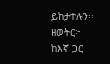ይከታተሉን፡፡
ዘወትር፦ ከእኛ ጋር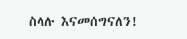ስላሉ እናመሰግናለን!